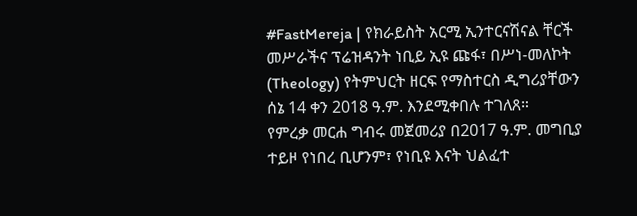#FastMereja | የክራይስት አርሚ ኢንተርናሽናል ቸርች መሥራችና ፕሬዝዳንት ነቢይ ኢዩ ጩፋ፣ በሥነ-መለኮት (Theology) የትምህርት ዘርፍ የማስተርስ ዲግሪያቸውን ሰኔ 14 ቀን 2018 ዓ.ም. እንደሚቀበሉ ተገለጸ።
የምረቃ መርሐ ግብሩ መጀመሪያ በ2017 ዓ.ም. መግቢያ ተይዞ የነበረ ቢሆንም፣ የነቢዩ እናት ህልፈተ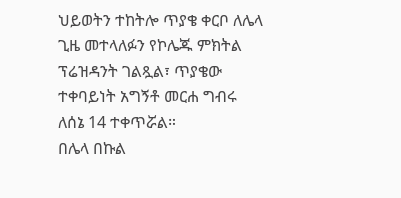ህይወትን ተከትሎ ጥያቄ ቀርቦ ለሌላ ጊዜ መተላለፉን የኮሌጁ ምክትል ፕሬዝዳንት ገልጿል፣ ጥያቄው ተቀባይነት አግኝቶ መርሐ ግብሩ ለሰኔ 14 ተቀጥሯል።
በሌላ በኩል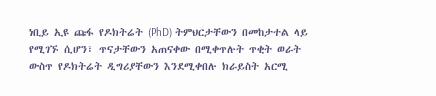ነቢይ ኢዩ ጩፋ የዶክትሬት (PhD) ትምህርታቸውን በመከታተል ላይ የሚገኙ ሲሆን፣ ጥናታቸውን አጠናቀው በሚቀጥሉት ጥቂት ወራት ውስጥ የዶክትሬት ዲግሪያቸውን እንደሚቀበሉ ክራይስት አርሚ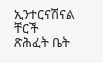ኢንተርናሽናል ቸርች ጽሕፈት ቤት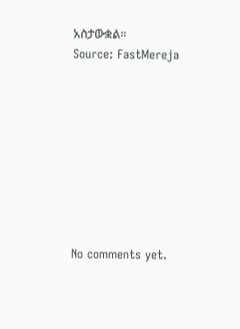አስታውቋል።
Source: FastMereja









No comments yet.